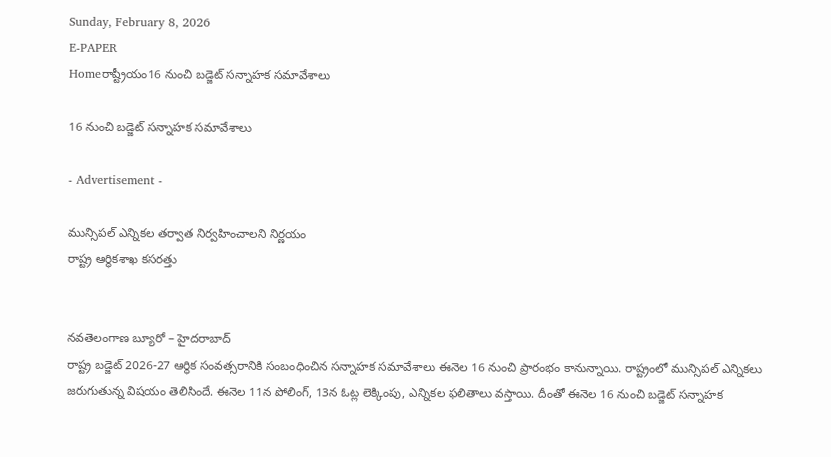Sunday, February 8, 2026
E-PAPER
Homeరాష్ట్రీయం16 నుంచి బడ్జెట్‌ సన్నాహక సమావేశాలు

16 నుంచి బడ్జెట్‌ సన్నాహక సమావేశాలు

- Advertisement -

మున్సిపల్‌ ఎన్నికల తర్వాత నిర్వహించాలని నిర్ణయం
రాష్ట్ర ఆర్థికశాఖ కసరత్తు


నవతెలంగాణ బ్యూరో – హైదరాబాద్‌
రాష్ట్ర బడ్జెట్‌ 2026-27 ఆర్థిక సంవత్సరానికి సంబంధించిన సన్నాహక సమావేశాలు ఈనెల 16 నుంచి ప్రారంభం కానున్నాయి. రాష్ట్రంలో మున్సిపల్‌ ఎన్నికలు జరుగుతున్న విషయం తెలిసిందే. ఈనెల 11న పోలింగ్‌, 13న ఓట్ల లెక్కింపు, ఎన్నికల ఫలితాలు వస్తాయి. దీంతో ఈనెల 16 నుంచి బడ్జెట్‌ సన్నాహక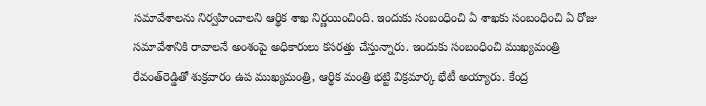సమావేశాలను నిర్వహించాలని ఆర్థిక శాఖ నిర్ణయించింది. ఇందుకు సంబంధించి ఏ శాఖకు సంబంధించి ఏ రోజు సమావేశానికి రావాలనే అంశంపై అధికారులు కసరత్తు చేస్తున్నారు. ఇందుకు సంబంధించి ముఖ్యమంత్రి రేవంత్‌రెడ్డితో శుక్రవారం ఉప ముఖ్యమంత్రి, ఆర్థిక మంత్రి భట్టి విక్రమార్క భేటీ అయ్యారు. కేంద్ర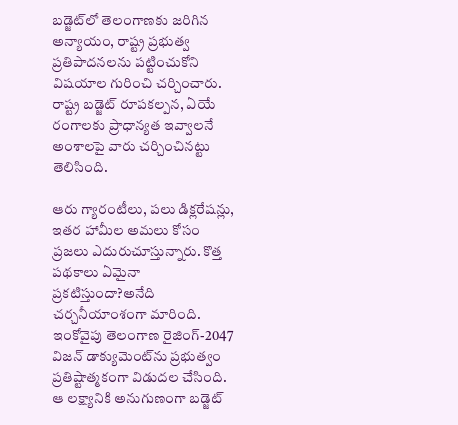బడ్జెట్‌లో తెలంగాణకు జరిగిన అన్యాయం, రాష్ట్ర ప్రభుత్వ ప్రతిపాదనలను పట్టించుకోని విషయాల గురించి చర్చించారు. రాష్ట్ర బడ్జెట్‌ రూపకల్పన, ఏయే రంగాలకు ప్రాధాన్యత ఇవ్వాలనే అంశాలపై వారు చర్చించినట్టు తెలిసింది.

ఆరు గ్యారంటీలు, పలు డిక్లరేషన్లు, ఇతర హామీల అమలు కోసం ప్రజలు ఎదురుచూస్తున్నారు. కొత్త పథకాలు ఏమైనా ప్రకటిస్తుందా?అనేది చర్చనీయాంశంగా మారింది. ఇంకోవైపు తెలంగాణ రైజింగ్‌-2047 విజన్‌ డాక్యుమెంట్‌ను ప్రభుత్వం ప్రతిష్టాత్మకంగా విడుదల చేసింది. ఆ లక్ష్యానికి అనుగుణంగా బడ్జెట్‌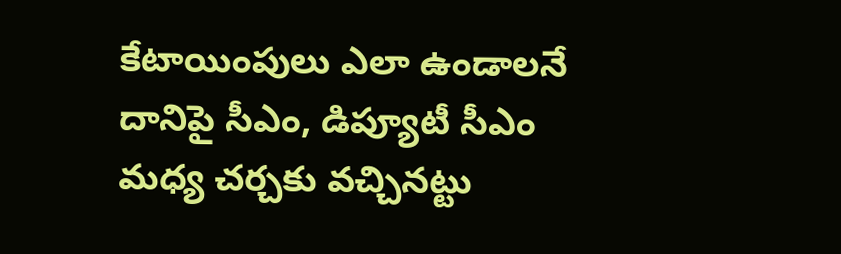కేటాయింపులు ఎలా ఉండాలనే దానిపై సీఎం, డిప్యూటీ సీఎం మధ్య చర్చకు వచ్చినట్టు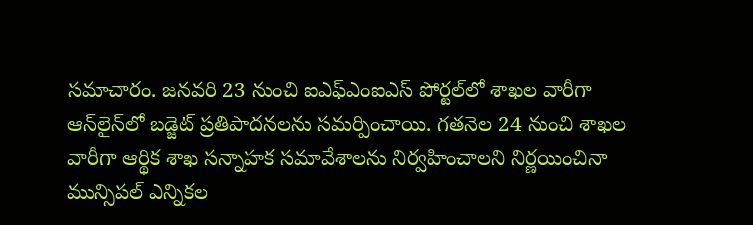సమాచారం. జనవరి 23 నుంచి ఐఎఫ్‌ఎంఐఎస్‌ పోర్టల్‌లో శాఖల వారీగా ఆన్‌లైన్‌లో బడ్జెట్‌ ప్రతిపాదనలను సమర్పించాయి. గతనెల 24 నుంచి శాఖల వారీగా ఆర్థిక శాఖ సన్నాహక సమావేశాలను నిర్వహించాలని నిర్ణయించినా మున్సిపల్‌ ఎన్నికల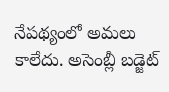నేపథ్యంలో అమలు కాలేదు. అసెంబ్లీ బడ్జెట్‌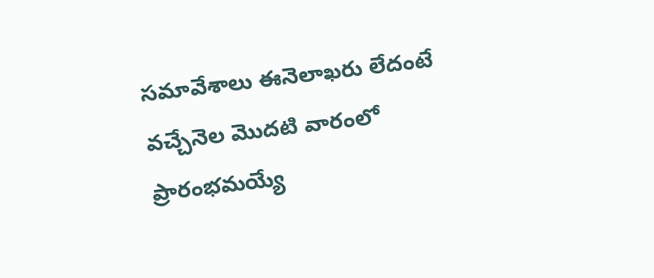సమావేశాలు ఈనెలాఖరు లేదంటే వచ్చేనెల మొదటి వారంలో ప్రారంభమయ్యే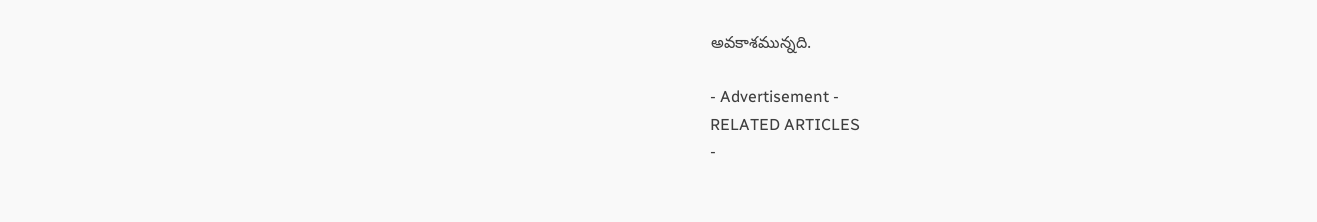అవకాశమున్నది.

- Advertisement -
RELATED ARTICLES
-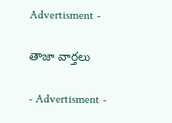Advertisment -

తాజా వార్తలు

- Advertisment -